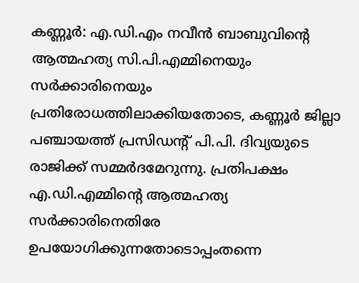കണ്ണൂർ: എ.ഡി.എം നവീൻ ബാബുവിന്റെ ആത്മഹത്യ സി.പി.എമ്മിനെയും സർക്കാരിനെയും പ്രതിരോധത്തിലാക്കിയതോടെ, കണ്ണൂർ ജില്ലാ പഞ്ചായത്ത് പ്രസിഡന്റ് പി.പി. ദിവ്യയുടെ രാജിക്ക് സമ്മർദമേറുന്നു. പ്രതിപക്ഷം എ.ഡി.എമ്മിന്റെ ആത്മഹത്യ സർക്കാരിനെതിരേ ഉപയോഗിക്കുന്നതോടൊപ്പംതന്നെ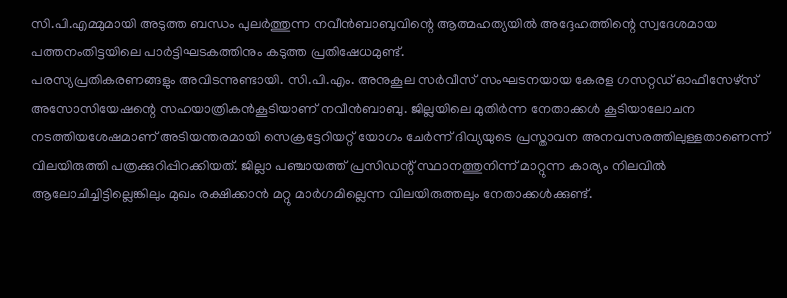സി.പി.എമ്മുമായി അടുത്ത ബന്ധം പുലർത്തുന്ന നവീൻബാബുവിന്റെ ആത്മഹത്യയിൽ അദ്ദേഹത്തിന്റെ സ്വദേശമായ പത്തനംതിട്ടയിലെ പാർട്ടിഘടകത്തിനും കടുത്ത പ്രതിഷേധമുണ്ട്.
പരസ്യപ്രതികരണങ്ങളും അവിടന്നുണ്ടായി. സി.പി.എം. അനുകൂല സർവീസ് സംഘടനയായ കേരള ഗസറ്റഡ് ഓഫീസേഴ്സ് അസോസിയേഷന്റെ സഹയാത്രികൻകൂടിയാണ് നവീൻബാബു. ജില്ലയിലെ മുതിർന്ന നേതാക്കൾ കൂടിയാലോചന നടത്തിയശേഷമാണ് അടിയന്തരമായി സെക്രട്ടേറിയറ്റ് യോഗം ചേർന്ന് ദിവ്യയുടെ പ്രസ്താവന അനവസരത്തിലുള്ളതാണെന്ന് വിലയിരുത്തി പത്രക്കുറിപ്പിറക്കിയത്. ജില്ലാ പഞ്ചായത്ത് പ്രസിഡന്റ് സ്ഥാനത്തുനിന്ന് മാറ്റുന്ന കാര്യം നിലവിൽ ആലോചിച്ചിട്ടില്ലെങ്കിലും മുഖം രക്ഷിക്കാൻ മറ്റു മാർഗമില്ലെന്ന വിലയിരുത്തലും നേതാക്കൾക്കുണ്ട്.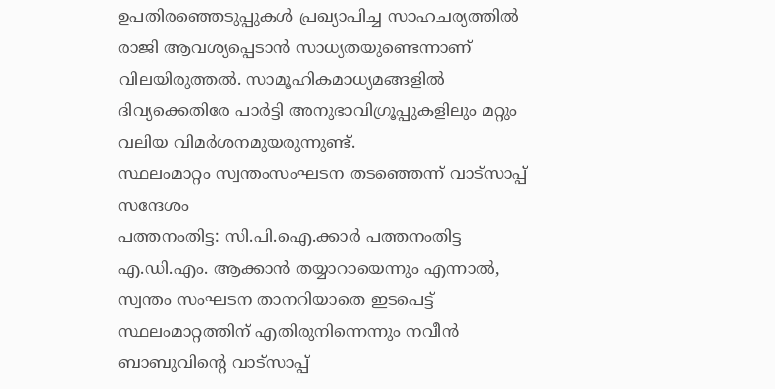ഉപതിരഞ്ഞെടുപ്പുകൾ പ്രഖ്യാപിച്ച സാഹചര്യത്തിൽ രാജി ആവശ്യപ്പെടാൻ സാധ്യതയുണ്ടെന്നാണ് വിലയിരുത്തൽ. സാമൂഹികമാധ്യമങ്ങളിൽ ദിവ്യക്കെതിരേ പാർട്ടി അനുഭാവിഗ്രൂപ്പുകളിലും മറ്റും വലിയ വിമർശനമുയരുന്നുണ്ട്.
സ്ഥലംമാറ്റം സ്വന്തംസംഘടന തടഞ്ഞെന്ന് വാട്സാപ്പ് സന്ദേശം
പത്തനംതിട്ട: സി.പി.ഐ.ക്കാർ പത്തനംതിട്ട എ.ഡി.എം. ആക്കാൻ തയ്യാറായെന്നും എന്നാൽ, സ്വന്തം സംഘടന താനറിയാതെ ഇടപെട്ട് സ്ഥലംമാറ്റത്തിന് എതിരുനിന്നെന്നും നവീൻ ബാബുവിന്റെ വാട്സാപ്പ്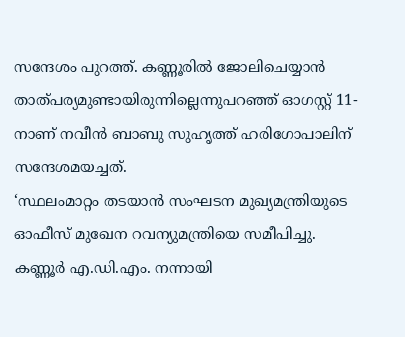സന്ദേശം പുറത്ത്. കണ്ണൂരിൽ ജോലിചെയ്യാൻ താത്പര്യമുണ്ടായിരുന്നില്ലെന്നുപറഞ്ഞ് ഓഗസ്റ്റ് 11-നാണ് നവീൻ ബാബു സുഹൃത്ത് ഹരിഗോപാലിന് സന്ദേശമയച്ചത്.
‘സ്ഥലംമാറ്റം തടയാൻ സംഘടന മുഖ്യമന്ത്രിയുടെ ഓഫീസ് മുഖേന റവന്യുമന്ത്രിയെ സമീപിച്ചു. കണ്ണൂർ എ.ഡി.എം. നന്നായി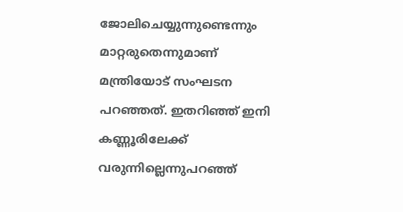ജോലിചെയ്യുന്നുണ്ടെന്നും മാറ്റരുതെന്നുമാണ് മന്ത്രിയോട് സംഘടന പറഞ്ഞത്. ഇതറിഞ്ഞ് ഇനി കണ്ണൂരിലേക്ക് വരുന്നില്ലെന്നുപറഞ്ഞ്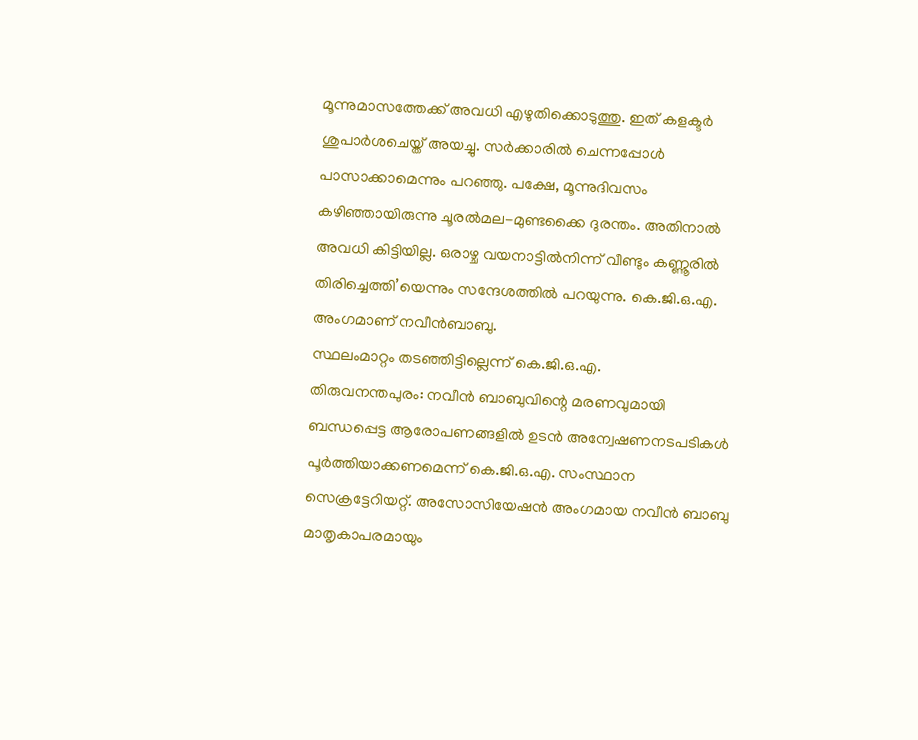മൂന്നുമാസത്തേക്ക് അവധി എഴുതിക്കൊടുത്തു. ഇത് കളക്ടർ ശുപാർശചെയ്ത് അയച്ചു. സർക്കാരിൽ ചെന്നപ്പോൾ പാസാക്കാമെന്നും പറഞ്ഞു. പക്ഷേ, മൂന്നുദിവസം കഴിഞ്ഞായിരുന്നു ചൂരൽമല-മുണ്ടക്കൈ ദുരന്തം. അതിനാൽ അവധി കിട്ടിയില്ല. ഒരാഴ്ച വയനാട്ടിൽനിന്ന് വീണ്ടും കണ്ണൂരിൽ തിരിച്ചെത്തി’യെന്നും സന്ദേശത്തിൽ പറയുന്നു. കെ.ജി.ഒ.എ. അംഗമാണ് നവീൻബാബു.
സ്ഥലംമാറ്റം തടഞ്ഞിട്ടില്ലെന്ന് കെ.ജി.ഒ.എ.
തിരുവനന്തപുരം: നവീൻ ബാബുവിന്റെ മരണവുമായി ബന്ധപ്പെട്ട ആരോപണങ്ങളിൽ ഉടൻ അന്വേഷണനടപടികൾ പൂർത്തിയാക്കണമെന്ന് കെ.ജി.ഒ.എ. സംസ്ഥാന സെക്രട്ടേറിയറ്റ്. അസോസിയേഷൻ അംഗമായ നവീൻ ബാബു മാതൃകാപരമായും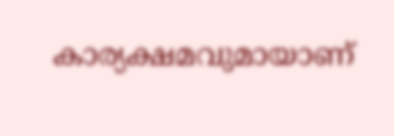കാര്യക്ഷമവുമായാണ്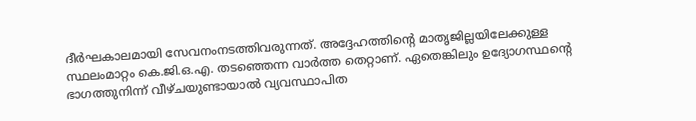ദീർഘകാലമായി സേവനംനടത്തിവരുന്നത്. അദ്ദേഹത്തിന്റെ മാതൃജില്ലയിലേക്കുള്ള സ്ഥലംമാറ്റം കെ.ജി.ഒ.എ. തടഞ്ഞെന്ന വാർത്ത തെറ്റാണ്. ഏതെങ്കിലും ഉദ്യോഗസ്ഥന്റെ ഭാഗത്തുനിന്ന് വീഴ്ചയുണ്ടായാൽ വ്യവസ്ഥാപിത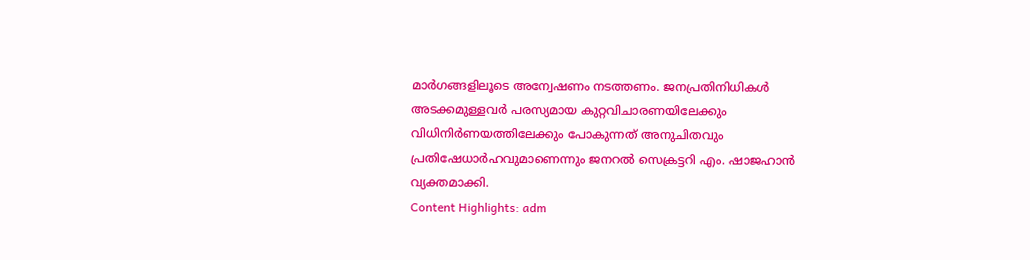മാർഗങ്ങളിലൂടെ അന്വേഷണം നടത്തണം. ജനപ്രതിനിധികൾ അടക്കമുള്ളവർ പരസ്യമായ കുറ്റവിചാരണയിലേക്കും വിധിനിർണയത്തിലേക്കും പോകുന്നത് അനുചിതവും പ്രതിഷേധാർഹവുമാണെന്നും ജനറൽ സെക്രട്ടറി എം. ഷാജഹാൻ വ്യക്തമാക്കി.
Content Highlights: adm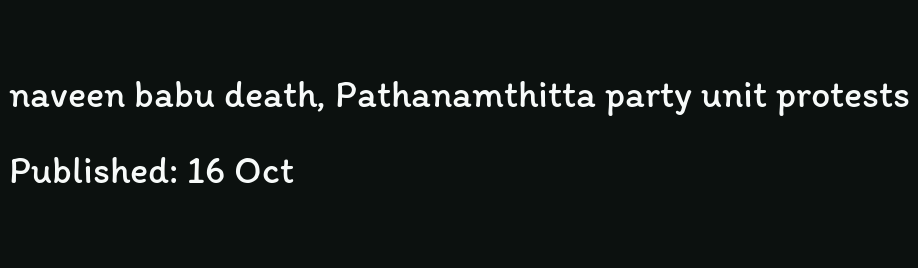naveen babu death, Pathanamthitta party unit protests
Published: 16 Oct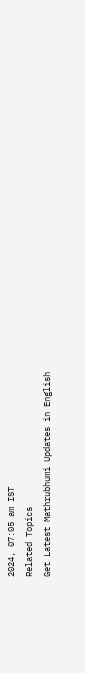2024, 07:05 am IST
Related Topics
Get Latest Mathrubhumi Updates in English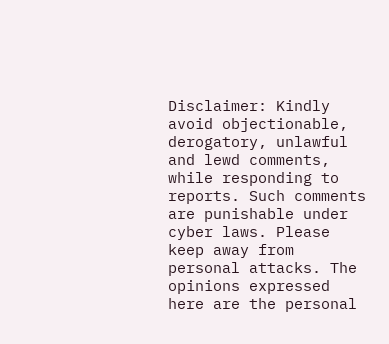Disclaimer: Kindly avoid objectionable, derogatory, unlawful and lewd comments, while responding to reports. Such comments are punishable under cyber laws. Please keep away from personal attacks. The opinions expressed here are the personal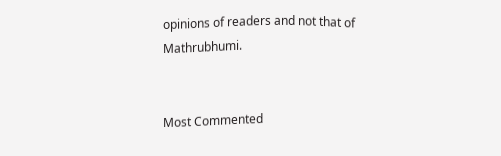opinions of readers and not that of Mathrubhumi.


Most Commented